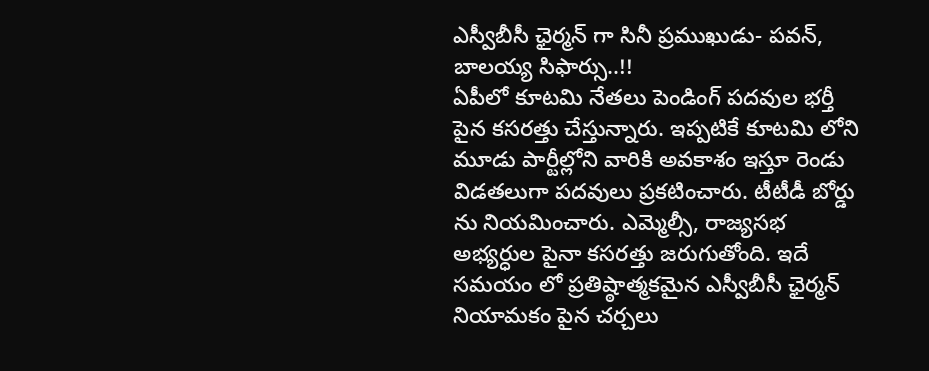ఎస్వీబీసీ ఛైర్మన్ గా సినీ ప్రముఖుడు- పవన్, బాలయ్య సిఫార్సు..!!
ఏపీలో కూటమి నేతలు పెండింగ్ పదవుల భర్తీ పైన కసరత్తు చేస్తున్నారు. ఇప్పటికే కూటమి లోని మూడు పార్టీల్లోని వారికి అవకాశం ఇస్తూ రెండు విడతలుగా పదవులు ప్రకటించారు. టీటీడీ బోర్డు ను నియమించారు. ఎమ్మెల్సీ, రాజ్యసభ అభ్యర్ధుల పైనా కసరత్తు జరుగుతోంది. ఇదే సమయం లో ప్రతిష్ఠాత్మకమైన ఎస్వీబీసీ ఛైర్మన్ నియామకం పైన చర్చలు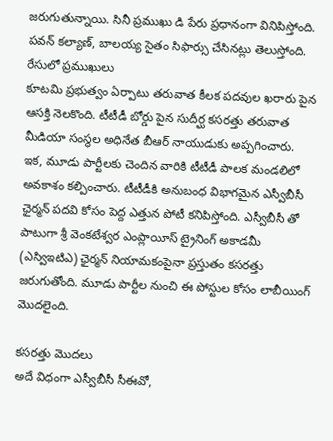జరుగుతున్నాయి. సినీ ప్రముఖు డి పేరు ప్రధానంగా వినిపిస్తోంది. పవన్ కల్యాణ్, బాలయ్య సైతం సిఫార్సు చేసినట్లు తెలుస్తోంది.
రేసులో ప్రముఖులు
కూటమి ప్రభుత్వం ఏర్పాటు తరువాత కీలక పదవుల ఖరారు పైన ఆసక్తి నెలకొంది. టీటీడీ బోర్డు పైన సుదీర్ఘ కసరత్తు తరువాత మీడియా సంస్థల అధినేత బీఆర్ నాయుడుకు అప్పగించారు. ఇక, మూడు పార్టీలకు చెందిన వారికి టీటీడీ పాలక మండలిలో అవకాశం కల్పించారు. టీటీడీకి అనుబంధ విభాగమైన ఎస్వీబీసీ ఛైర్మన్ పదవి కోసం పెద్ద ఎత్తున పోటీ కనిపిస్తోంది. ఎస్వీబీసీ తో పాటుగా శ్రీ వెంకటేశ్వర ఎంప్లాయీస్ ట్రైనింగ్ అకాడమీ (ఎస్విఇటిఎ) ఛైర్మన్ నియామకంపైనా ప్రస్తుతం కసరత్తు జరుగుతోంది. మూడు పార్టీల నుంచి ఈ పోస్టుల కోసం లాబీయింగ్ మొదలైంది.

కసరత్తు మొదలు
అదే విధంగా ఎస్వీబీసీ సీఈవో,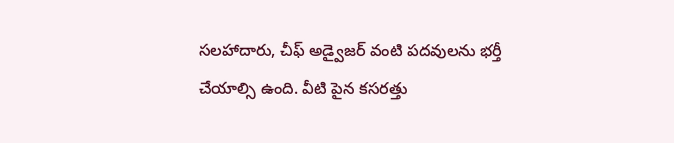సలహాదారు, చీఫ్ అడ్వైజర్ వంటి పదవులను భర్తీ చేయాల్సి ఉంది. వీటి పైన కసరత్తు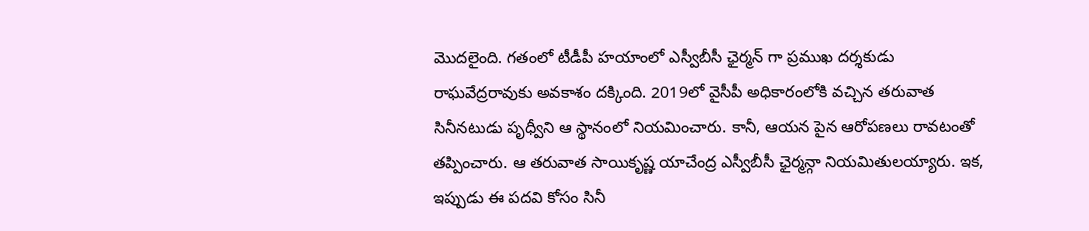మొదలైంది. గతంలో టీడీపీ హయాంలో ఎస్వీబీసీ ఛైర్మన్ గా ప్రముఖ దర్శకుడు రాఘవేద్రరావుకు అవకాశం దక్కింది. 2019లో వైసీపీ అధికారంలోకి వచ్చిన తరువాత సినీనటుడు పృధ్వీని ఆ స్థానంలో నియమించారు. కానీ, ఆయన పైన ఆరోపణలు రావటంతో తప్పించారు. ఆ తరువాత సాయికృష్ణ యాచేంద్ర ఎస్వీబీసీ ఛైర్మన్గా నియమితులయ్యారు. ఇక, ఇప్పుడు ఈ పదవి కోసం సినీ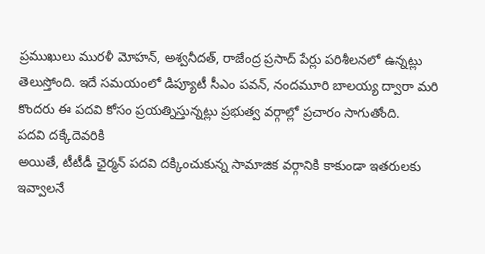ప్రముఖులు మురళీ మోహన్, అశ్వనీదత్, రాజేంద్ర ప్రసాద్ పేర్లు పరిశీలనలో ఉన్నట్లు తెలుస్తోంది. ఇదే సమయంలో డిప్యూటీ సీఎం పవన్, నందమూరి బాలయ్య ద్వారా మరి కొందరు ఈ పదవి కోసం ప్రయత్నిస్తున్నట్లు ప్రభుత్వ వర్గాల్లో ప్రచారం సాగుతోంది.
పదవి దక్కేదెవరికి
అయితే, టీటీడీ ఛైర్మన్ పదవి దక్కించుకున్న సామాజిక వర్గానికి కాకుండా ఇతరులకు ఇవ్వాలనే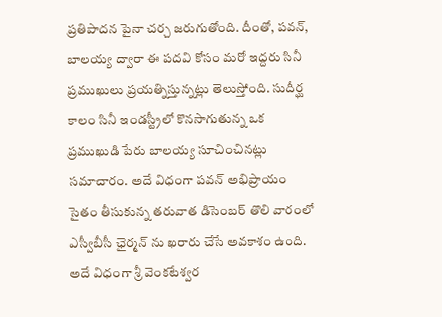ప్రతిపాదన పైనా చర్చ జరుగుతోంది. దీంతో, పవన్, బాలయ్య ద్వారా ఈ పదవి కోసం మరో ఇద్దరు సినీ ప్రముఖులు ప్రయత్నిస్తున్నట్లు తెలుస్తోంది. సుదీర్ఘ కాలం సినీ ఇండస్ట్రీలో కొనసాగుతున్న ఒక ప్రముఖుడి పేరు బాలయ్య సూచించినట్లు సమాచారం. అదే విధంగా పవన్ అభిప్రాయం సైతం తీసుకున్న తరువాత డిసెంబర్ తొలి వారంలో ఎస్వీబీసీ ఛైర్మన్ ను ఖరారు చేసే అవకాశం ఉంది. అదే విధంగా శ్రీ వెంకటేశ్వర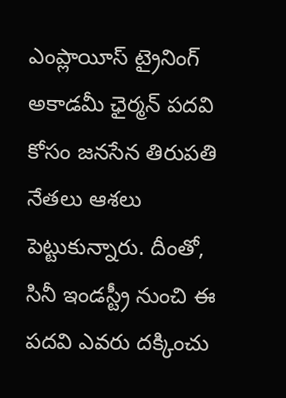ఎంప్లాయీస్ ట్రైనింగ్ అకాడమీ ఛైర్మన్ పదవి కోసం జనసేన తిరుపతి నేతలు ఆశలు పెట్టుకున్నారు. దీంతో, సినీ ఇండస్ట్రీ నుంచి ఈ పదవి ఎవరు దక్కించు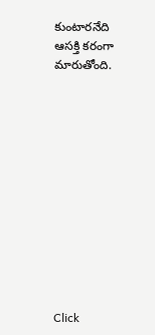కుంటారనేది ఆసక్తి కరంగా మారుతోంది.












Click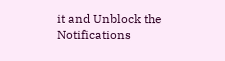it and Unblock the Notifications